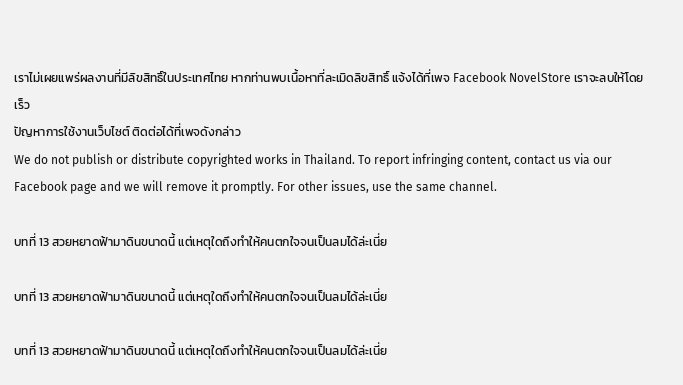เราไม่เผยแพร่ผลงานที่มีลิขสิทธิ์ในประเทศไทย หากท่านพบเนื้อหาที่ละเมิดลิขสิทธิ์ แจ้งได้ที่เพจ Facebook NovelStore เราจะลบให้โดยเร็ว
ปัญหาการใช้งานเว็บไซต์ ติดต่อได้ที่เพจดังกล่าว
We do not publish or distribute copyrighted works in Thailand. To report infringing content, contact us via our Facebook page and we will remove it promptly. For other issues, use the same channel.

บทที่ 13 สวยหยาดฟ้ามาดินขนาดนี้ แต่เหตุใดถึงทำให้คนตกใจจนเป็นลมได้ล่ะเนี่ย

บทที่ 13 สวยหยาดฟ้ามาดินขนาดนี้ แต่เหตุใดถึงทำให้คนตกใจจนเป็นลมได้ล่ะเนี่ย

บทที่ 13 สวยหยาดฟ้ามาดินขนาดนี้ แต่เหตุใดถึงทำให้คนตกใจจนเป็นลมได้ล่ะเนี่ย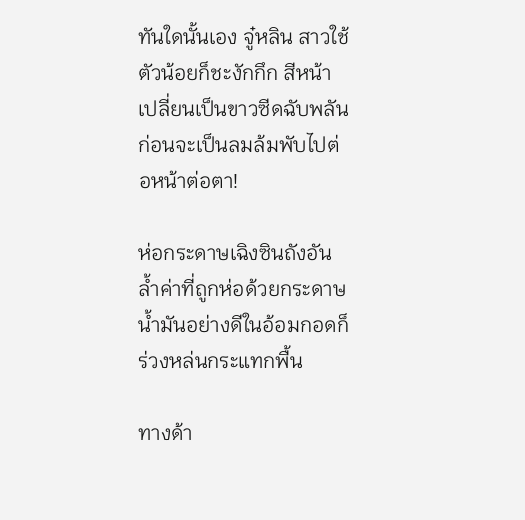ทันใดนั้นเอง จู๋หลิน สาวใช้ตัวน้อยก็ชะงักกึก สีหน้าเปลี่ยนเป็นขาวซีดฉับพลัน ก่อนจะเป็นลมล้มพับไปต่อหน้าต่อตา!

ห่อกระดาษเฉิงซินถังอันล้ำค่าที่ถูกห่อด้วยกระดาษน้ำมันอย่างดีในอ้อมกอดก็ร่วงหล่นกระแทกพื้น

ทางด้า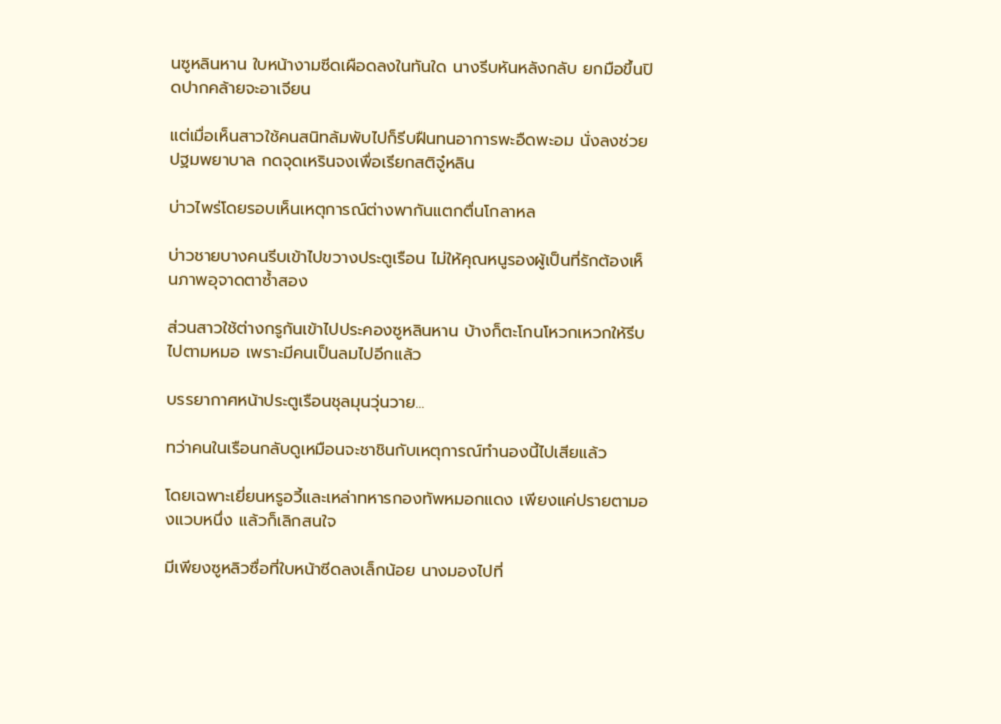นซูหลินหาน ใบหน้างามซีดเผือดลงในทันใด นางรีบหันหลังกลับ ยกมือขึ้นปิดปากคล้ายจะอาเจียน

แต่เมื่อเห็นสาวใช้คนสนิทล้มพับไปก็รีบฝืนทนอาการพะอืดพะอม นั่งลงช่วยปฐมพยาบาล กดจุดเหรินจงเพื่อเรียกสติจู๋หลิน

บ่าวไพร่โดยรอบเห็นเหตุการณ์ต่างพากันแตกตื่นโกลาหล

บ่าวชายบางคนรีบเข้าไปขวางประตูเรือน ไม่ให้คุณหนูรองผู้เป็นที่รักต้องเห็นภาพอุจาดตาซ้ำสอง

ส่วนสาวใช้ต่างกรูกันเข้าไปประคองซูหลินหาน บ้างก็ตะโกนโหวกเหวกให้รีบไปตามหมอ เพราะมีคนเป็นลมไปอีกแล้ว

บรรยากาศหน้าประตูเรือนชุลมุนวุ่นวาย...

ทว่าคนในเรือนกลับดูเหมือนจะชาชินกับเหตุการณ์ทำนองนี้ไปเสียแล้ว

โดยเฉพาะเยี่ยนหรูอวี้และเหล่าทหารกองทัพหมอกแดง เพียงแค่ปรายตามองแวบหนึ่ง แล้วก็เลิกสนใจ

มีเพียงซูหลิวซื่อที่ใบหน้าซีดลงเล็กน้อย นางมองไปที่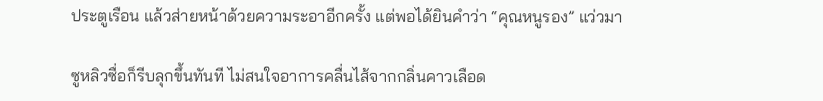ประตูเรือน แล้วส่ายหน้าด้วยความระอาอีกครั้ง แต่พอได้ยินคำว่า “คุณหนูรอง” แว่วมา

ซูหลิวซื่อก็รีบลุกขึ้นทันที ไม่สนใจอาการคลื่นไส้จากกลิ่นคาวเลือด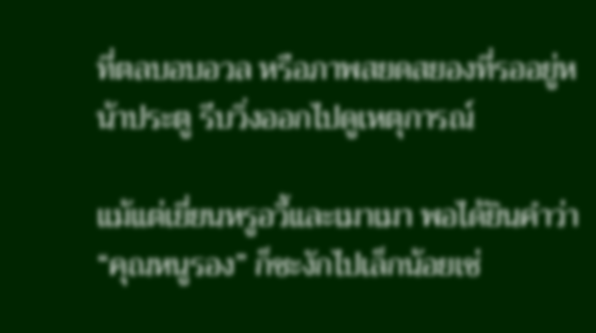ที่ตลบอบอวล หรือภาพสยดสยองที่รออยู่หน้าประตู รีบวิ่งออกไปดูเหตุการณ์

แม้แต่เยี่ยนหรูอวี้และเมาเมา พอได้ยินคำว่า “คุณหนูรอง” ก็ชะงักไปเล็กน้อยเช่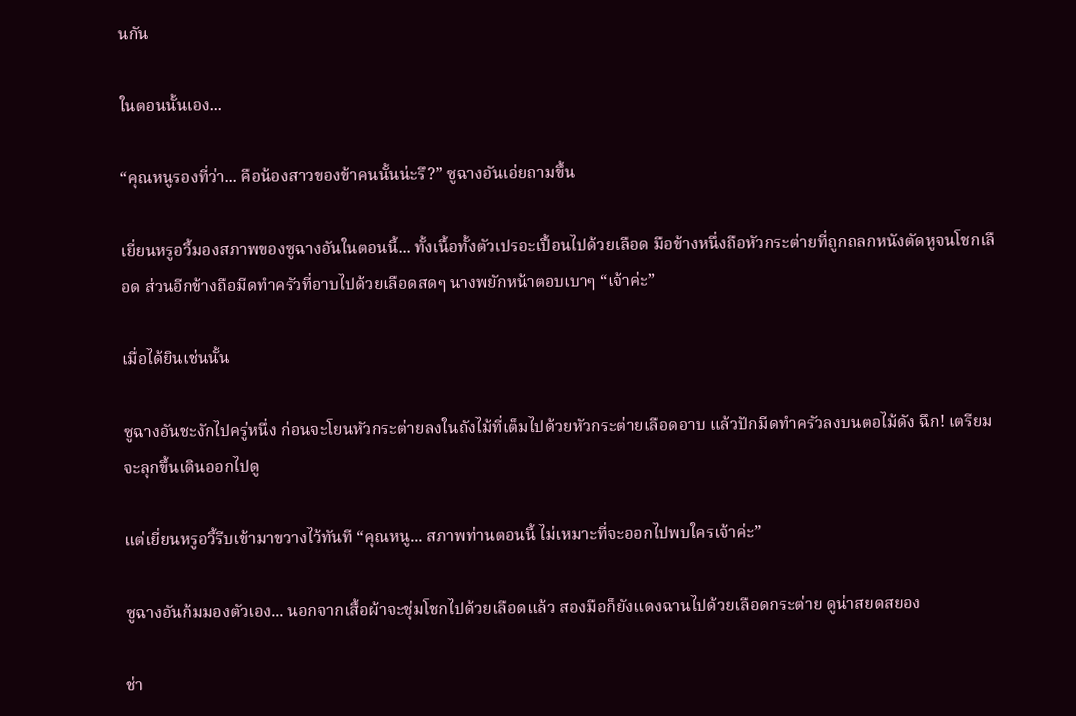นกัน

ในตอนนั้นเอง...

“คุณหนูรองที่ว่า... คือน้องสาวของข้าคนนั้นน่ะรึ?” ซูฉางอันเอ่ยถามขึ้น

เยี่ยนหรูอวี้มองสภาพของซูฉางอันในตอนนี้... ทั้งเนื้อทั้งตัวเปรอะเปื้อนไปด้วยเลือด มือข้างหนึ่งถือหัวกระต่ายที่ถูกถลกหนังตัดหูจนโชกเลือด ส่วนอีกข้างถือมีดทำครัวที่อาบไปด้วยเลือดสดๆ นางพยักหน้าตอบเบาๆ “เจ้าค่ะ”

เมื่อได้ยินเช่นนั้น

ซูฉางอันชะงักไปครู่หนึ่ง ก่อนจะโยนหัวกระต่ายลงในถังไม้ที่เต็มไปด้วยหัวกระต่ายเลือดอาบ แล้วปักมีดทำครัวลงบนตอไม้ดัง ฉึก! เตรียมจะลุกขึ้นเดินออกไปดู

แต่เยี่ยนหรูอวี้รีบเข้ามาขวางไว้ทันที “คุณหนู... สภาพท่านตอนนี้ ไม่เหมาะที่จะออกไปพบใครเจ้าค่ะ”

ซูฉางอันก้มมองตัวเอง... นอกจากเสื้อผ้าจะชุ่มโชกไปด้วยเลือดแล้ว สองมือก็ยังแดงฉานไปด้วยเลือดกระต่าย ดูน่าสยดสยอง

ช่า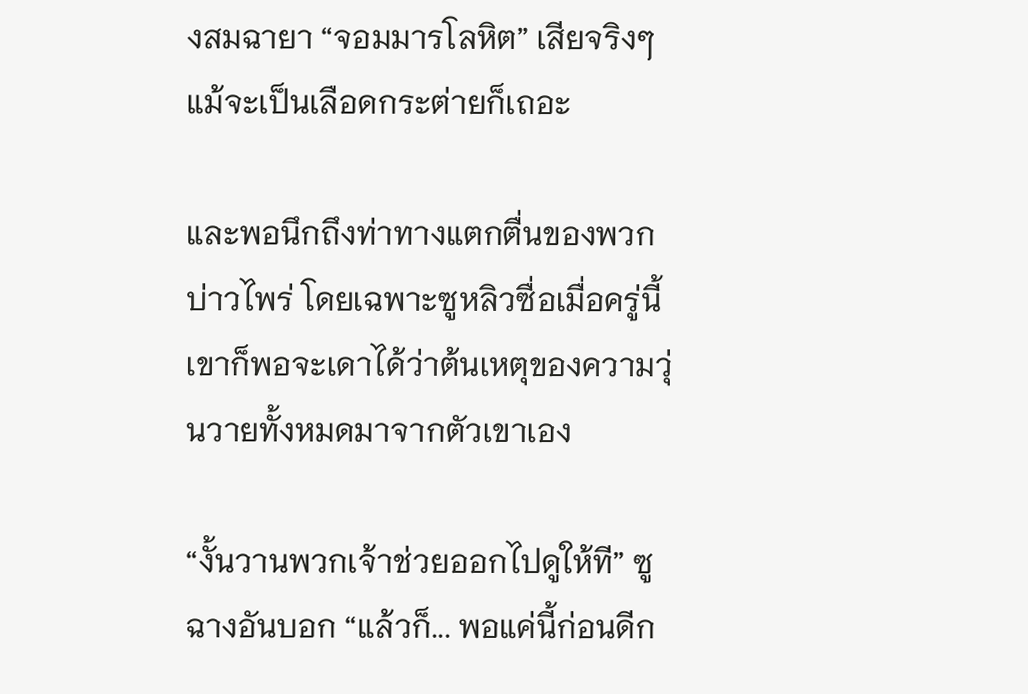งสมฉายา “จอมมารโลหิต” เสียจริงๆ แม้จะเป็นเลือดกระต่ายก็เถอะ

และพอนึกถึงท่าทางแตกตื่นของพวกบ่าวไพร่ โดยเฉพาะซูหลิวซื่อเมื่อครู่นี้ เขาก็พอจะเดาได้ว่าต้นเหตุของความวุ่นวายทั้งหมดมาจากตัวเขาเอง

“งั้นวานพวกเจ้าช่วยออกไปดูให้ที” ซูฉางอันบอก “แล้วก็... พอแค่นี้ก่อนดีก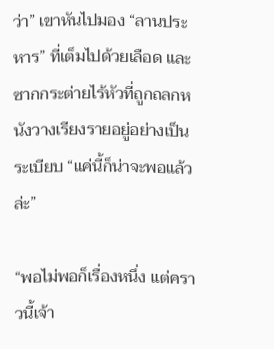ว่า” เขาหันไปมอง “ลานประหาร” ที่เต็มไปด้วยเลือด และซากกระต่ายไร้หัวที่ถูกถลกหนังวางเรียงรายอยู่อย่างเป็นระเบียบ “แค่นี้ก็น่าจะพอแล้วล่ะ”

“พอไม่พอก็เรื่องหนึ่ง แต่คราวนี้เจ้า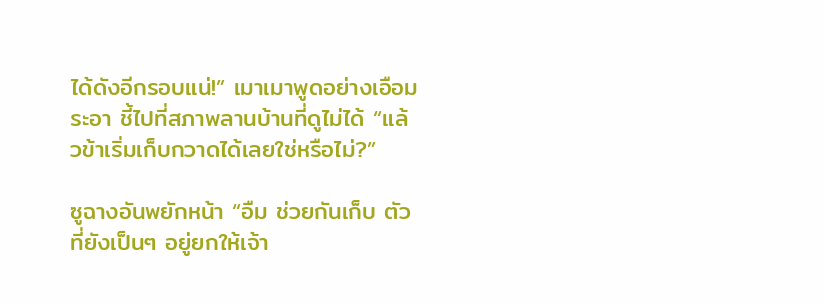ได้ดังอีกรอบแน่!” เมาเมาพูดอย่างเอือมระอา ชี้ไปที่สภาพลานบ้านที่ดูไม่ได้ “แล้วข้าเริ่มเก็บกวาดได้เลยใช่หรือไม่?”

ซูฉางอันพยักหน้า “อืม ช่วยกันเก็บ ตัวที่ยังเป็นๆ อยู่ยกให้เจ้า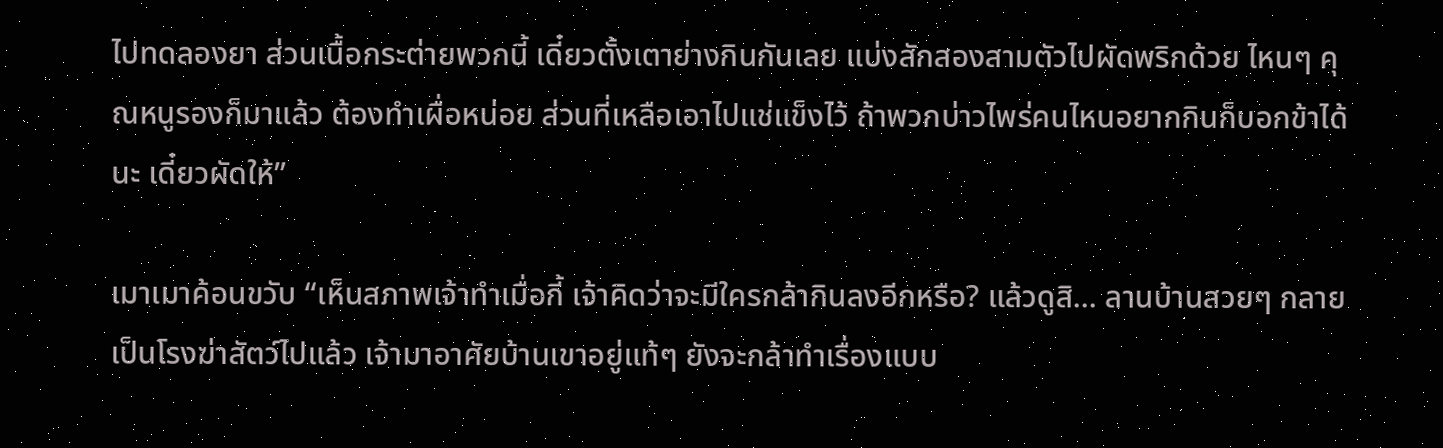ไปทดลองยา ส่วนเนื้อกระต่ายพวกนี้ เดี๋ยวตั้งเตาย่างกินกันเลย แบ่งสักสองสามตัวไปผัดพริกด้วย ไหนๆ คุณหนูรองก็มาแล้ว ต้องทำเผื่อหน่อย ส่วนที่เหลือเอาไปแช่แข็งไว้ ถ้าพวกบ่าวไพร่คนไหนอยากกินก็บอกข้าได้นะ เดี๋ยวผัดให้”

เมาเมาค้อนขวับ “เห็นสภาพเจ้าทำเมื่อกี้ เจ้าคิดว่าจะมีใครกล้ากินลงอีกหรือ? แล้วดูสิ... ลานบ้านสวยๆ กลายเป็นโรงฆ่าสัตว์ไปแล้ว เจ้ามาอาศัยบ้านเขาอยู่แท้ๆ ยังจะกล้าทำเรื่องแบบ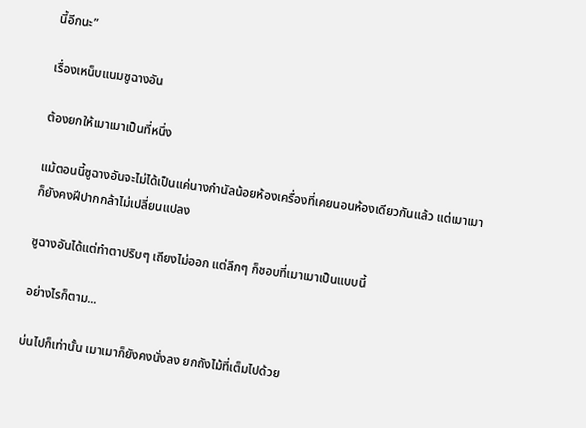นี้อีกนะ”

เรื่องเหน็บแนมซูฉางอัน

ต้องยกให้เมาเมาเป็นที่หนึ่ง

แม้ตอนนี้ซูฉางอันจะไม่ได้เป็นแค่นางกำนัลน้อยห้องเครื่องที่เคยนอนห้องเดียวกันแล้ว แต่เมาเมาก็ยังคงฝีปากกล้าไม่เปลี่ยนแปลง

ซูฉางอันได้แต่ทำตาปริบๆ เถียงไม่ออก แต่ลึกๆ ก็ชอบที่เมาเมาเป็นแบบนี้

อย่างไรก็ตาม...

บ่นไปก็เท่านั้น เมาเมาก็ยังคงนั่งลง ยกถังไม้ที่เต็มไปด้วย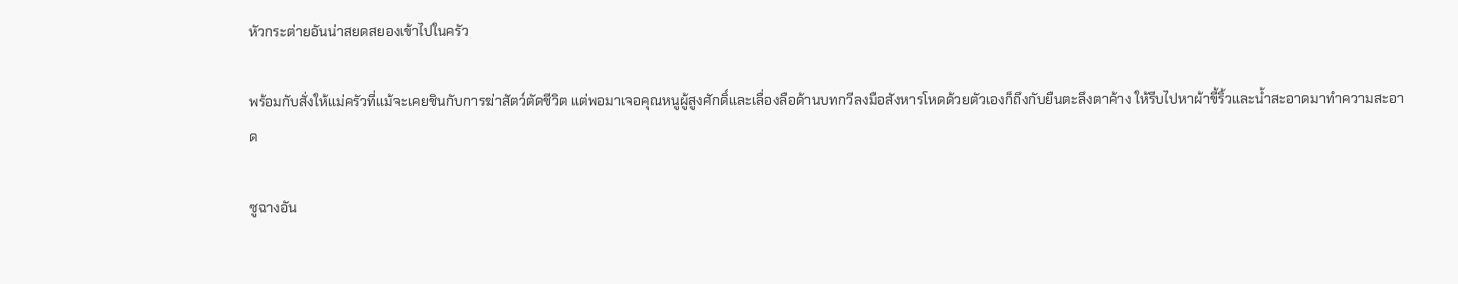หัวกระต่ายอันน่าสยดสยองเข้าไปในครัว

พร้อมกับสั่งให้แม่ครัวที่แม้จะเคยชินกับการฆ่าสัตว์ตัดชีวิต แต่พอมาเจอคุณหนูผู้สูงศักดิ์และเลื่องลือด้านบทกวีลงมือสังหารโหดด้วยตัวเองก็ถึงกับยืนตะลึงตาค้าง ให้รีบไปหาผ้าขี้ริ้วและน้ำสะอาดมาทำความสะอาด

ซูฉางอัน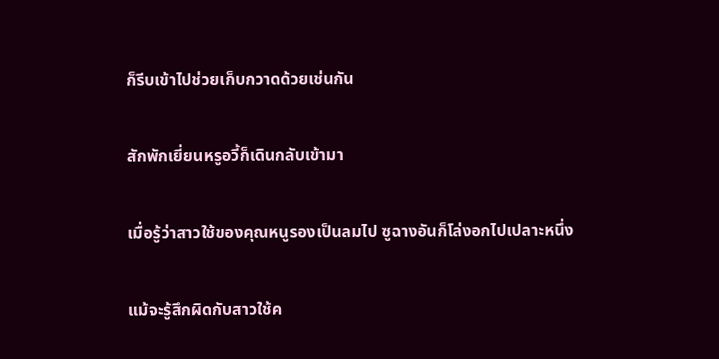ก็รีบเข้าไปช่วยเก็บกวาดด้วยเช่นกัน

สักพักเยี่ยนหรูอวี้ก็เดินกลับเข้ามา

เมื่อรู้ว่าสาวใช้ของคุณหนูรองเป็นลมไป ซูฉางอันก็โล่งอกไปเปลาะหนึ่ง

แม้จะรู้สึกผิดกับสาวใช้ค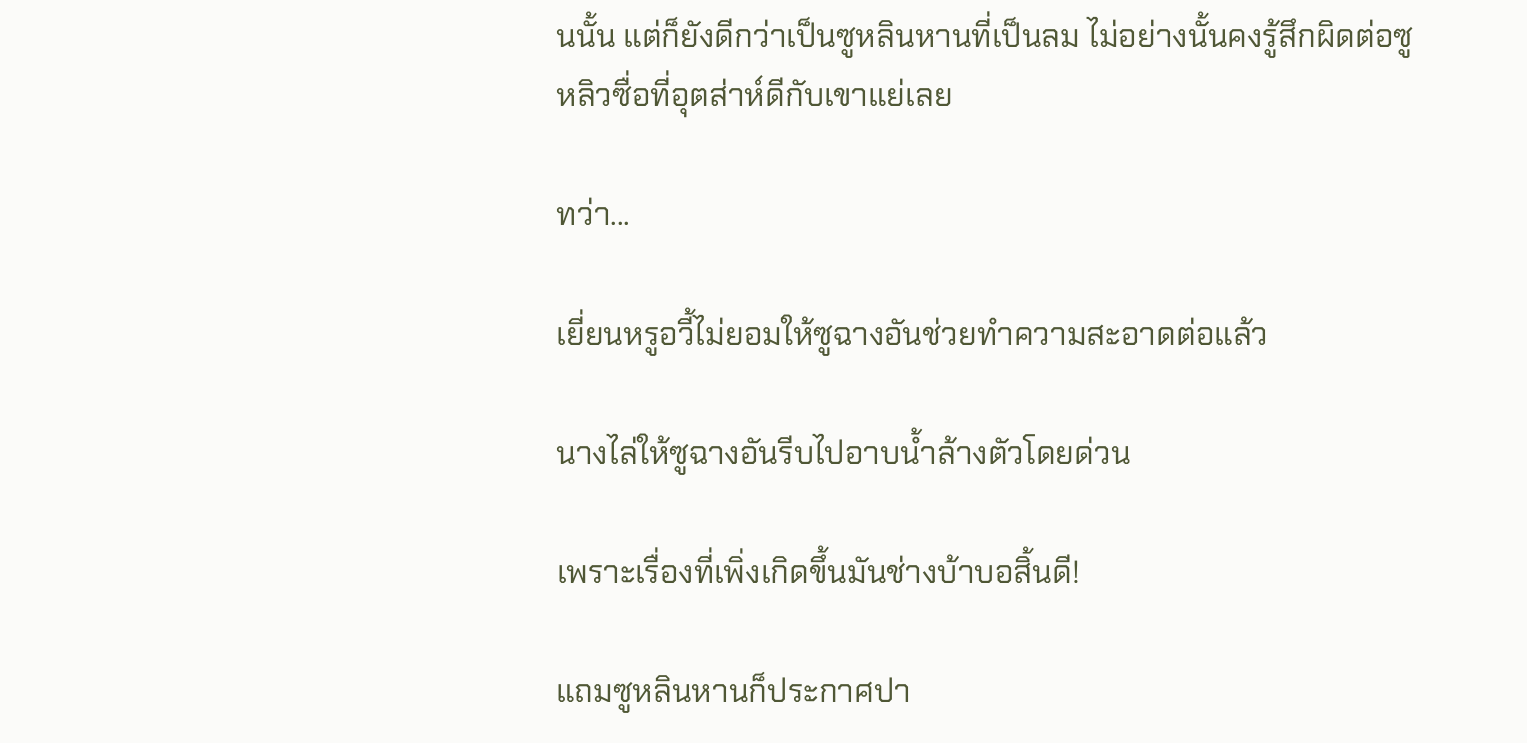นนั้น แต่ก็ยังดีกว่าเป็นซูหลินหานที่เป็นลม ไม่อย่างนั้นคงรู้สึกผิดต่อซูหลิวซื่อที่อุตส่าห์ดีกับเขาแย่เลย

ทว่า...

เยี่ยนหรูอวี้ไม่ยอมให้ซูฉางอันช่วยทำความสะอาดต่อแล้ว

นางไล่ให้ซูฉางอันรีบไปอาบน้ำล้างตัวโดยด่วน

เพราะเรื่องที่เพิ่งเกิดขึ้นมันช่างบ้าบอสิ้นดี!

แถมซูหลินหานก็ประกาศปา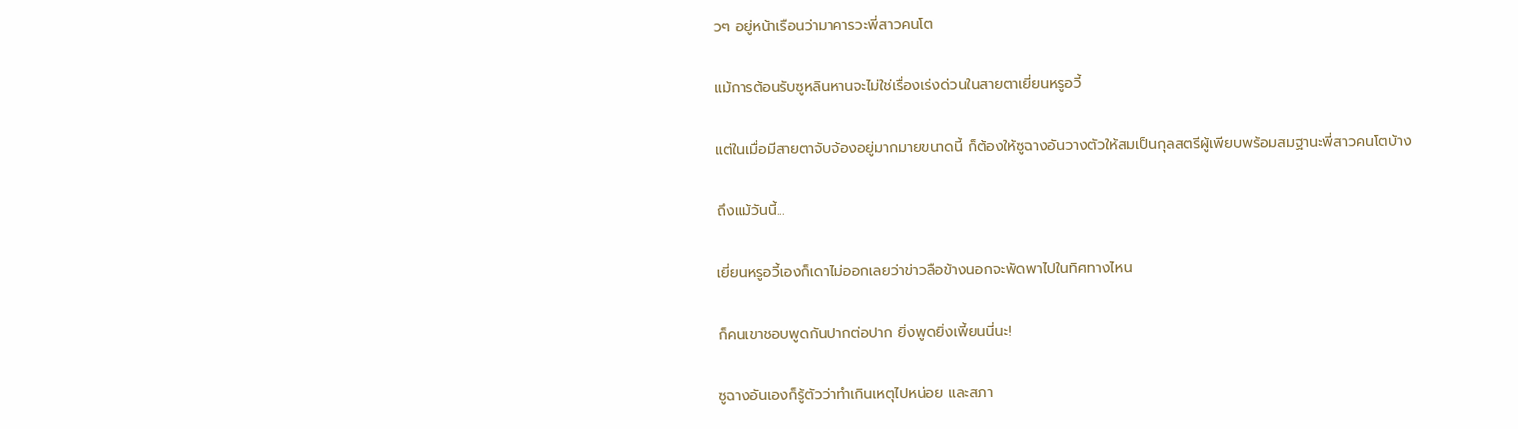วๆ อยู่หน้าเรือนว่ามาคารวะพี่สาวคนโต

แม้การต้อนรับซูหลินหานจะไม่ใช่เรื่องเร่งด่วนในสายตาเยี่ยนหรูอวี้

แต่ในเมื่อมีสายตาจับจ้องอยู่มากมายขนาดนี้ ก็ต้องให้ซูฉางอันวางตัวให้สมเป็นกุลสตรีผู้เพียบพร้อมสมฐานะพี่สาวคนโตบ้าง

ถึงแม้วันนี้...

เยี่ยนหรูอวี้เองก็เดาไม่ออกเลยว่าข่าวลือข้างนอกจะพัดพาไปในทิศทางไหน

ก็คนเขาชอบพูดกันปากต่อปาก ยิ่งพูดยิ่งเพี้ยนนี่นะ!

ซูฉางอันเองก็รู้ตัวว่าทำเกินเหตุไปหน่อย และสภา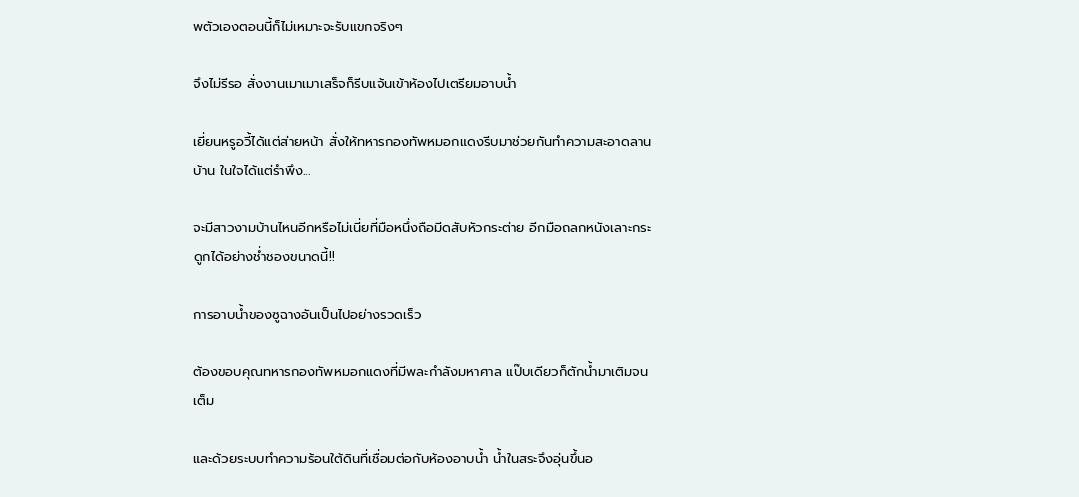พตัวเองตอนนี้ก็ไม่เหมาะจะรับแขกจริงๆ

จึงไม่รีรอ สั่งงานเมาเมาเสร็จก็รีบแจ้นเข้าห้องไปเตรียมอาบน้ำ

เยี่ยนหรูอวี้ได้แต่ส่ายหน้า สั่งให้ทหารกองทัพหมอกแดงรีบมาช่วยกันทำความสะอาดลานบ้าน ในใจได้แต่รำพึง...

จะมีสาวงามบ้านไหนอีกหรือไม่เนี่ยที่มือหนึ่งถือมีดสับหัวกระต่าย อีกมือถลกหนังเลาะกระดูกได้อย่างช่ำชองขนาดนี้!!

การอาบน้ำของซูฉางอันเป็นไปอย่างรวดเร็ว

ต้องขอบคุณทหารกองทัพหมอกแดงที่มีพละกำลังมหาศาล แป๊บเดียวก็ตักน้ำมาเติมจนเต็ม

และด้วยระบบทำความร้อนใต้ดินที่เชื่อมต่อกับห้องอาบน้ำ น้ำในสระจึงอุ่นขึ้นอ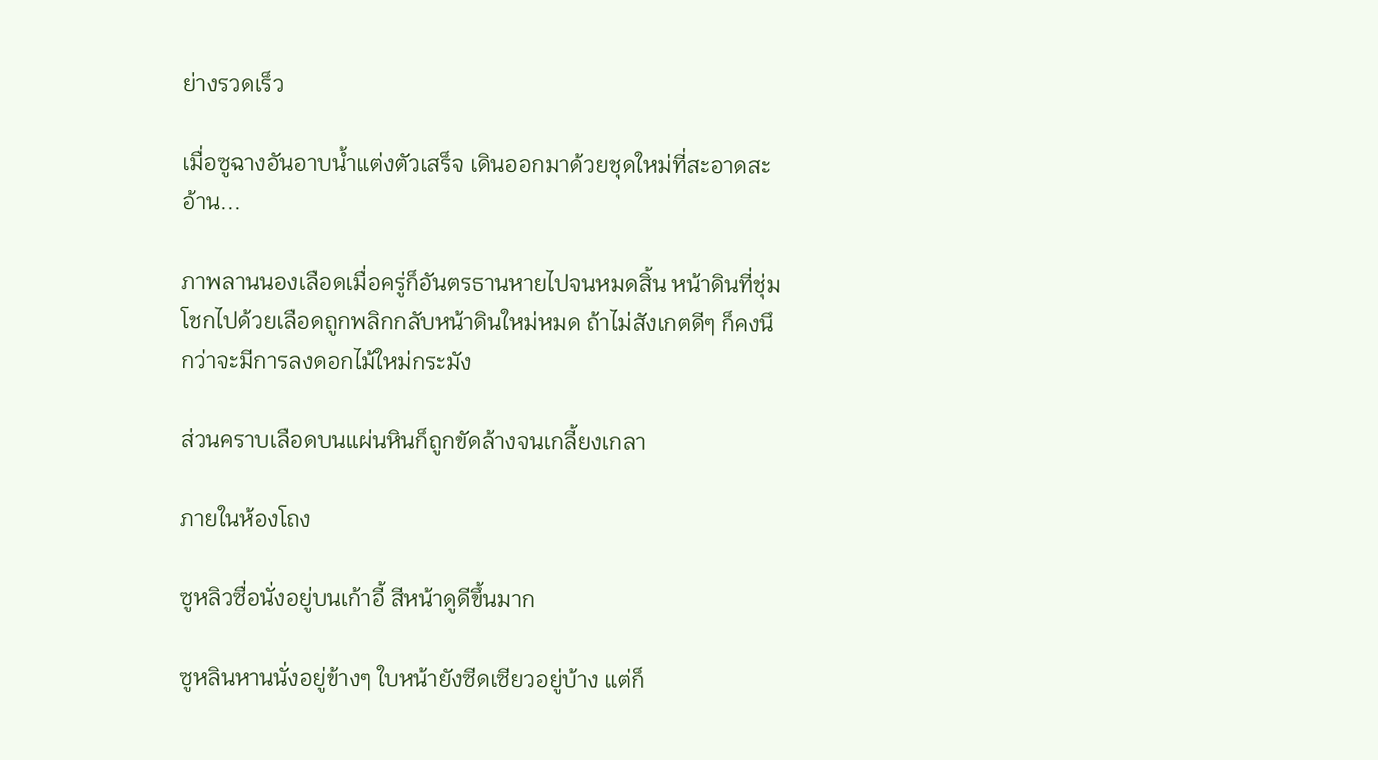ย่างรวดเร็ว

เมื่อซูฉางอันอาบน้ำแต่งตัวเสร็จ เดินออกมาด้วยชุดใหม่ที่สะอาดสะอ้าน...

ภาพลานนองเลือดเมื่อครู่ก็อันตรธานหายไปจนหมดสิ้น หน้าดินที่ชุ่มโชกไปด้วยเลือดถูกพลิกกลับหน้าดินใหม่หมด ถ้าไม่สังเกตดีๆ ก็คงนึกว่าจะมีการลงดอกไม้ใหม่กระมัง

ส่วนคราบเลือดบนแผ่นหินก็ถูกขัดล้างจนเกลี้ยงเกลา

ภายในห้องโถง

ซูหลิวซื่อนั่งอยู่บนเก้าอี้ สีหน้าดูดีขึ้นมาก

ซูหลินหานนั่งอยู่ข้างๆ ใบหน้ายังซีดเซียวอยู่บ้าง แต่ก็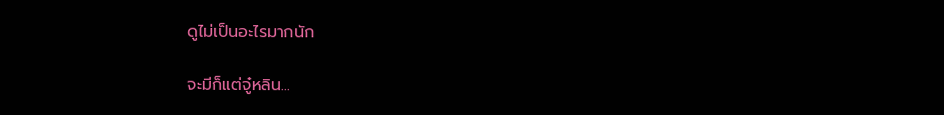ดูไม่เป็นอะไรมากนัก

จะมีก็แต่จู๋หลิน...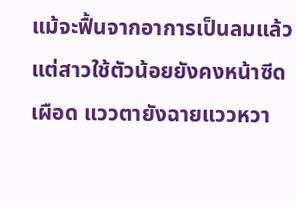แม้จะฟื้นจากอาการเป็นลมแล้ว แต่สาวใช้ตัวน้อยยังคงหน้าซีดเผือด แววตายังฉายแววหวา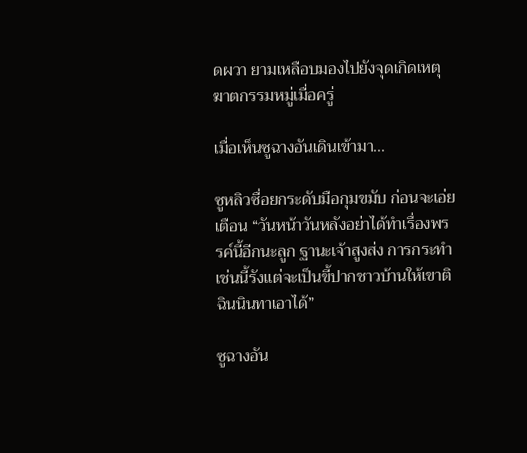ดผวา ยามเหลือบมองไปยังจุดเกิดเหตุฆาตกรรมหมู่เมื่อครู่

เมื่อเห็นซูฉางอันเดินเข้ามา...

ซูหลิวซื่อยกระดับมือกุมขมับ ก่อนจะเอ่ยเตือน “วันหน้าวันหลังอย่าได้ทำเรื่องพรรค์นี้อีกนะลูก ฐานะเจ้าสูงส่ง การกระทำเช่นนี้รังแต่จะเป็นขี้ปากชาวบ้านให้เขาติฉินนินทาเอาได้”

ซูฉางอัน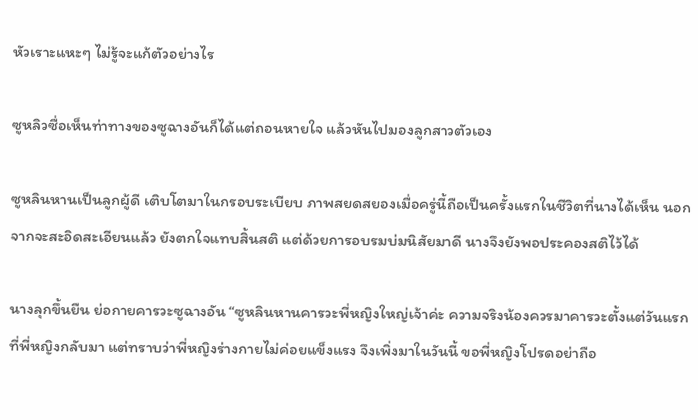หัวเราะแหะๆ ไม่รู้จะแก้ตัวอย่างไร

ซูหลิวซื่อเห็นท่าทางของซูฉางอันก็ได้แต่ถอนหายใจ แล้วหันไปมองลูกสาวตัวเอง

ซูหลินหานเป็นลูกผู้ดี เติบโตมาในกรอบระเบียบ ภาพสยดสยองเมื่อครู่นี้ถือเป็นครั้งแรกในชีวิตที่นางได้เห็น นอกจากจะสะอิดสะเอียนแล้ว ยังตกใจแทบสิ้นสติ แต่ด้วยการอบรมบ่มนิสัยมาดี นางจึงยังพอประคองสติไว้ได้

นางลุกขึ้นยืน ย่อกายคารวะซูฉางอัน “ซูหลินหานคารวะพี่หญิงใหญ่เจ้าค่ะ ความจริงน้องควรมาคารวะตั้งแต่วันแรกที่พี่หญิงกลับมา แต่ทราบว่าพี่หญิงร่างกายไม่ค่อยแข็งแรง จึงเพิ่งมาในวันนี้ ขอพี่หญิงโปรดอย่าถือ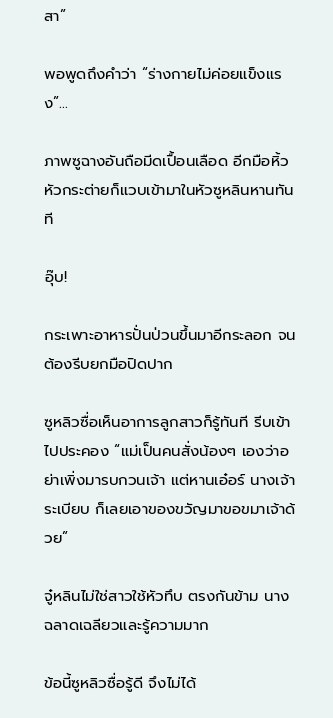สา”

พอพูดถึงคำว่า “ร่างกายไม่ค่อยแข็งแรง”...

ภาพซูฉางอันถือมีดเปื้อนเลือด อีกมือหิ้วหัวกระต่ายก็แวบเข้ามาในหัวซูหลินหานทันที

อุ๊บ!

กระเพาะอาหารปั่นป่วนขึ้นมาอีกระลอก จนต้องรีบยกมือปิดปาก

ซูหลิวซื่อเห็นอาการลูกสาวก็รู้ทันที รีบเข้าไปประคอง “แม่เป็นคนสั่งน้องๆ เองว่าอย่าเพิ่งมารบกวนเจ้า แต่หานเอ๋อร์ นางเจ้าระเบียบ ก็เลยเอาของขวัญมาขอขมาเจ้าด้วย”

จู๋หลินไม่ใช่สาวใช้หัวทึบ ตรงกันข้าม นางฉลาดเฉลียวและรู้ความมาก

ข้อนี้ซูหลิวซื่อรู้ดี จึงไม่ได้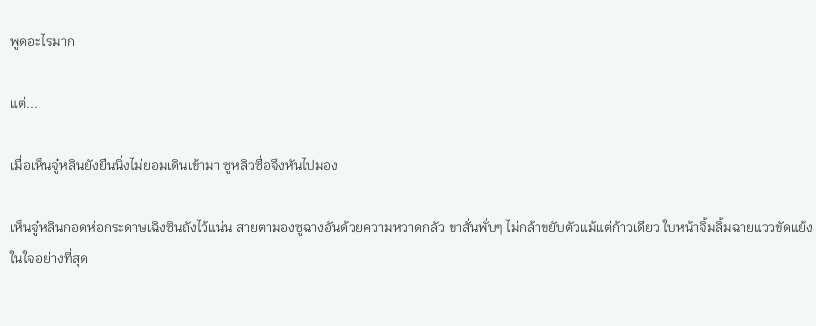พูดอะไรมาก

แต่...

เมื่อเห็นจู๋หลินยังยืนนิ่งไม่ยอมเดินเข้ามา ซูหลิวซื่อจึงหันไปมอง

เห็นจู๋หลินกอดห่อกระดาษเฉิงซินถังไว้แน่น สายตามองซูฉางอันด้วยความหวาดกลัว ขาสั่นพั่บๆ ไม่กล้าขยับตัวแม้แต่ก้าวเดียว ใบหน้าจิ้มลิ้มฉายแววขัดแย้งในใจอย่างที่สุด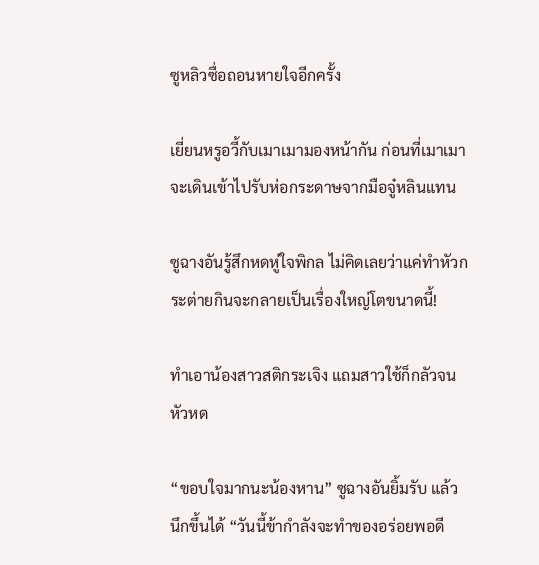ซูหลิวซื่อถอนหายใจอีกครั้ง

เยี่ยนหรูอวี้กับเมาเมามองหน้ากัน ก่อนที่เมาเมาจะเดินเข้าไปรับห่อกระดาษจากมือจู๋หลินแทน

ซูฉางอันรู้สึกหดหู่ใจพิกล ไม่คิดเลยว่าแค่ทำหัวกระต่ายกินจะกลายเป็นเรื่องใหญ่โตขนาดนี้!

ทำเอาน้องสาวสติกระเจิง แถมสาวใช้ก็กลัวจนหัวหด

“ขอบใจมากนะน้องหาน” ซูฉางอันยิ้มรับ แล้วนึกขึ้นได้ “วันนี้ข้ากำลังจะทำของอร่อยพอดี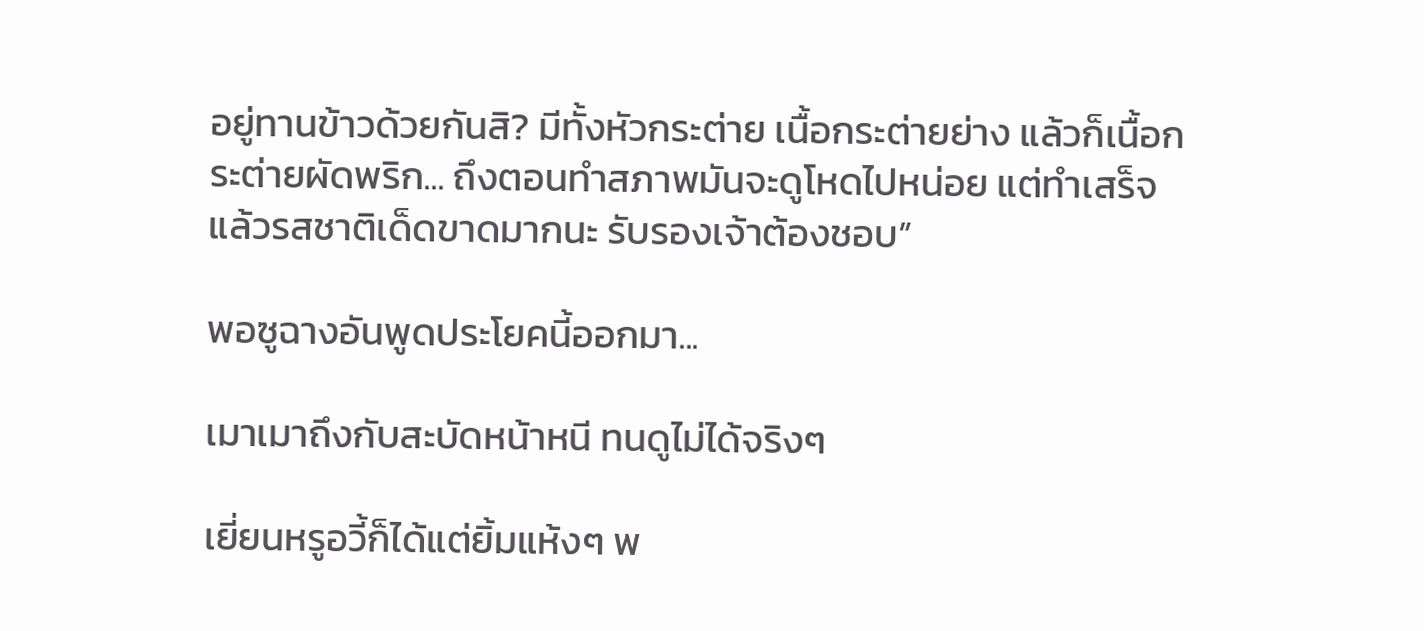อยู่ทานข้าวด้วยกันสิ? มีทั้งหัวกระต่าย เนื้อกระต่ายย่าง แล้วก็เนื้อกระต่ายผัดพริก... ถึงตอนทำสภาพมันจะดูโหดไปหน่อย แต่ทำเสร็จแล้วรสชาติเด็ดขาดมากนะ รับรองเจ้าต้องชอบ”

พอซูฉางอันพูดประโยคนี้ออกมา...

เมาเมาถึงกับสะบัดหน้าหนี ทนดูไม่ได้จริงๆ

เยี่ยนหรูอวี้ก็ได้แต่ยิ้มแห้งๆ พ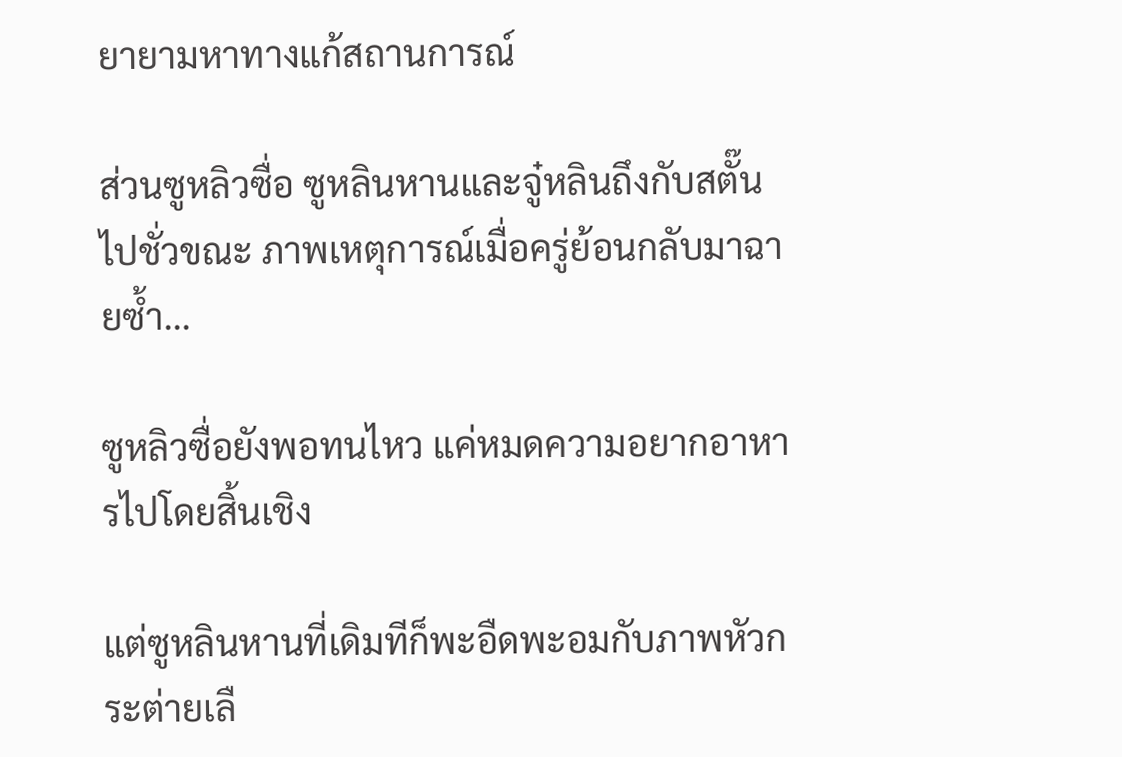ยายามหาทางแก้สถานการณ์

ส่วนซูหลิวซื่อ ซูหลินหานและจู๋หลินถึงกับสตั๊นไปชั่วขณะ ภาพเหตุการณ์เมื่อครู่ย้อนกลับมาฉายซ้ำ...

ซูหลิวซื่อยังพอทนไหว แค่หมดความอยากอาหารไปโดยสิ้นเชิง

แต่ซูหลินหานที่เดิมทีก็พะอืดพะอมกับภาพหัวกระต่ายเลื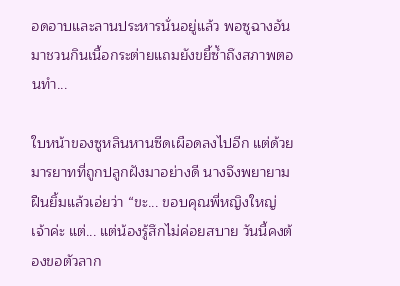อดอาบและลานประหารนั่นอยู่แล้ว พอซูฉางอันมาชวนกินเนื้อกระต่ายแถมยังขยี้ซ้ำถึงสภาพตอนทำ...

ใบหน้าของซูหลินหานซีดเผือดลงไปอีก แต่ด้วยมารยาทที่ถูกปลูกฝังมาอย่างดี นางจึงพยายามฝืนยิ้มแล้วเอ่ยว่า “ขะ... ขอบคุณพี่หญิงใหญ่เจ้าค่ะ แต่... แต่น้องรู้สึกไม่ค่อยสบาย วันนี้คงต้องขอตัวลาก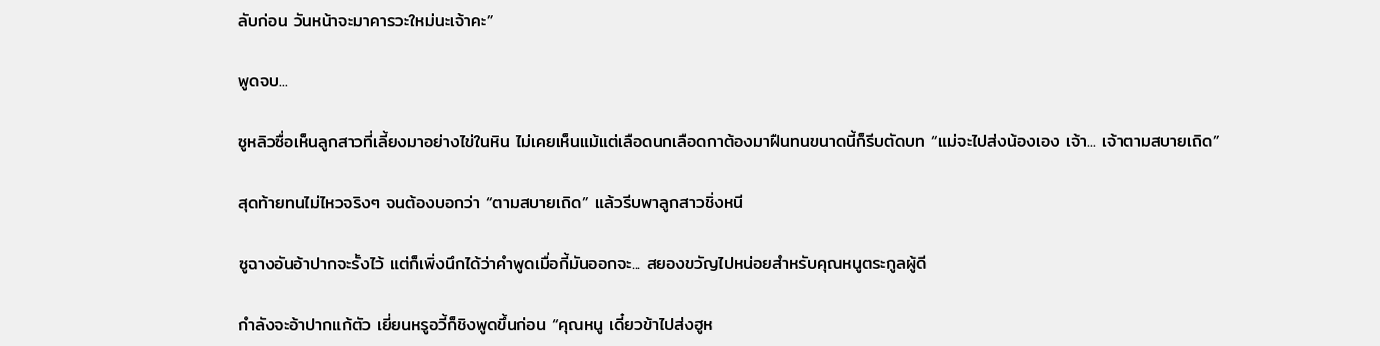ลับก่อน วันหน้าจะมาคารวะใหม่นะเจ้าคะ”

พูดจบ...

ซูหลิวซื่อเห็นลูกสาวที่เลี้ยงมาอย่างไข่ในหิน ไม่เคยเห็นแม้แต่เลือดนกเลือดกาต้องมาฝืนทนขนาดนี้ก็รีบตัดบท “แม่จะไปส่งน้องเอง เจ้า... เจ้าตามสบายเถิด”

สุดท้ายทนไม่ไหวจริงๆ จนต้องบอกว่า “ตามสบายเถิด” แล้วรีบพาลูกสาวชิ่งหนี

ซูฉางอันอ้าปากจะรั้งไว้ แต่ก็เพิ่งนึกได้ว่าคำพูดเมื่อกี้มันออกจะ... สยองขวัญไปหน่อยสำหรับคุณหนูตระกูลผู้ดี

กำลังจะอ้าปากแก้ตัว เยี่ยนหรูอวี้ก็ชิงพูดขึ้นก่อน “คุณหนู เดี๋ยวข้าไปส่งฮูห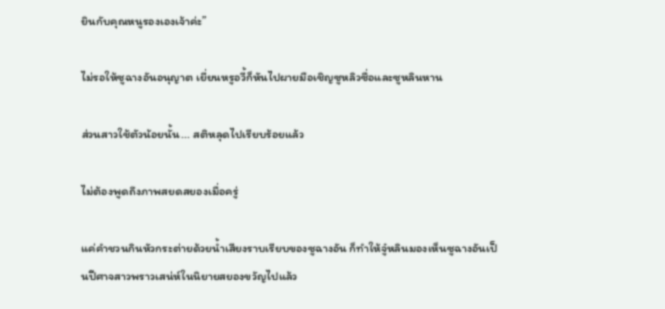ยินกับคุณหนูรองเองเจ้าค่ะ”

ไม่รอให้ซูฉางอันอนุญาต เยี่ยนหรูอวี้ก็หันไปผายมือเชิญซูหลิวซื่อและซูหลินหาน

ส่วนสาวใช้ตัวน้อยนั้น... สติหลุดไปเรียบร้อยแล้ว

ไม่ต้องพูดถึงภาพสยดสยองเมื่อครู่

แค่คำชวนกินหัวกระต่ายด้วยน้ำเสียงราบเรียบของซูฉางอัน ก็ทำให้จู๋หลินมองเห็นซูฉางอันเป็นปีศาจสาวพราวเสน่ห์ในนิยายสยองขวัญไปแล้ว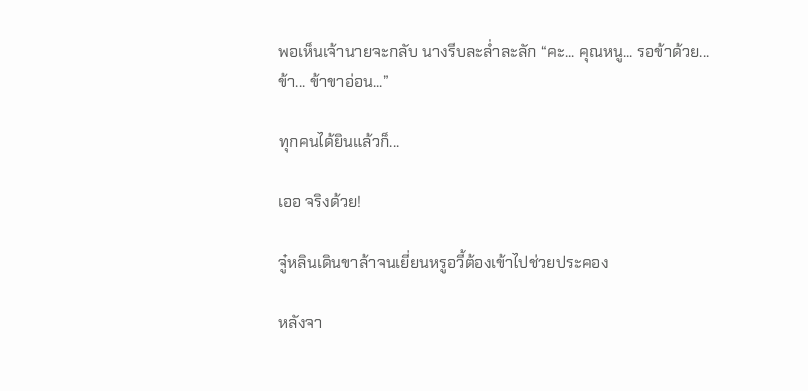พอเห็นเจ้านายจะกลับ นางรีบละล่ำละลัก “คะ... คุณหนู... รอข้าด้วย... ข้า... ข้าขาอ่อน...”

ทุกคนได้ยินแล้วก็...

เออ จริงด้วย!

จู๋หลินเดินขาล้าจนเยี่ยนหรูอวี้ต้องเข้าไปช่วยประคอง

หลังจา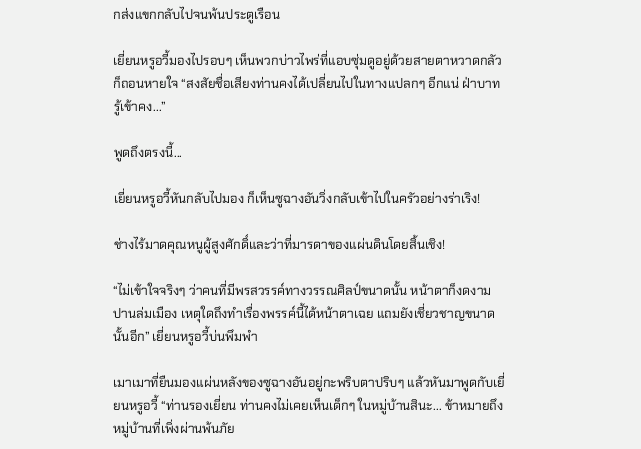กส่งแขกกลับไปจนพ้นประตูเรือน

เยี่ยนหรูอวี้มองไปรอบๆ เห็นพวกบ่าวไพร่ที่แอบซุ่มดูอยู่ด้วยสายตาหวาดกลัวก็ถอนหายใจ “สงสัยชื่อเสียงท่านคงได้เปลี่ยนไปในทางแปลกๆ อีกแน่ ฝ่าบาทรู้เข้าคง...”

พูดถึงตรงนี้...

เยี่ยนหรูอวี้หันกลับไปมอง ก็เห็นซูฉางอันวิ่งกลับเข้าไปในครัวอย่างร่าเริง!

ช่างไร้มาดคุณหนูผู้สูงศักดิ์และว่าที่มารดาของแผ่นดินโดยสิ้นเชิง!

“ไม่เข้าใจจริงๆ ว่าคนที่มีพรสวรรค์ทางวรรณศิลป์ขนาดนั้น หน้าตาก็งดงามปานล่มเมือง เหตุใดถึงทำเรื่องพรรค์นี้ได้หน้าตาเฉย แถมยังเชี่ยวชาญขนาดนั้นอีก” เยี่ยนหรูอวี้บ่นพึมพำ

เมาเมาที่ยืนมองแผ่นหลังของซูฉางอันอยู่กะพริบตาปริบๆ แล้วหันมาพูดกับเยี่ยนหรูอวี้ “ท่านรองเยี่ยน ท่านคงไม่เคยเห็นเด็กๆ ในหมู่บ้านสินะ... ข้าหมายถึงหมู่บ้านที่เพิ่งผ่านพ้นภัย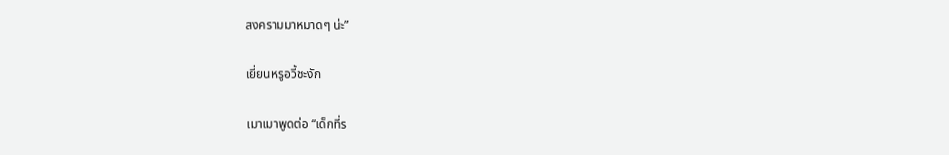สงครามมาหมาดๆ น่ะ”

เยี่ยนหรูอวี้ชะงัก

เมาเมาพูดต่อ “เด็กที่ร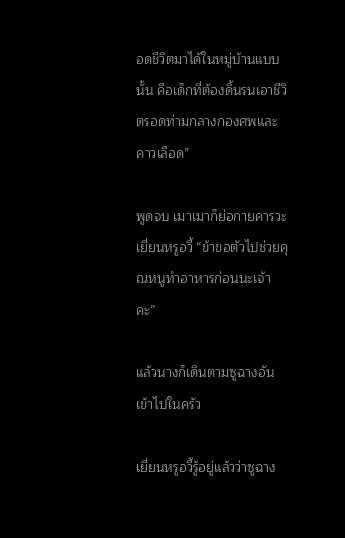อดชีวิตมาได้ในหมู่บ้านแบบนั้น คือเด็กที่ต้องดิ้นรนเอาชีวิตรอดท่ามกลางกองศพและคาวเลือด”

พูดจบ เมาเมาก็ย่อกายคารวะเยี่ยนหรูอวี้ “ข้าขอตัวไปช่วยคุณหนูทำอาหารก่อนนะเจ้าคะ”

แล้วนางก็เดินตามซูฉางอันเข้าไปในครัว

เยี่ยนหรูอวี้รู้อยู่แล้วว่าซูฉาง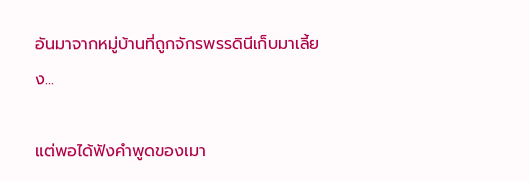อันมาจากหมู่บ้านที่ถูกจักรพรรดินีเก็บมาเลี้ยง...

แต่พอได้ฟังคำพูดของเมา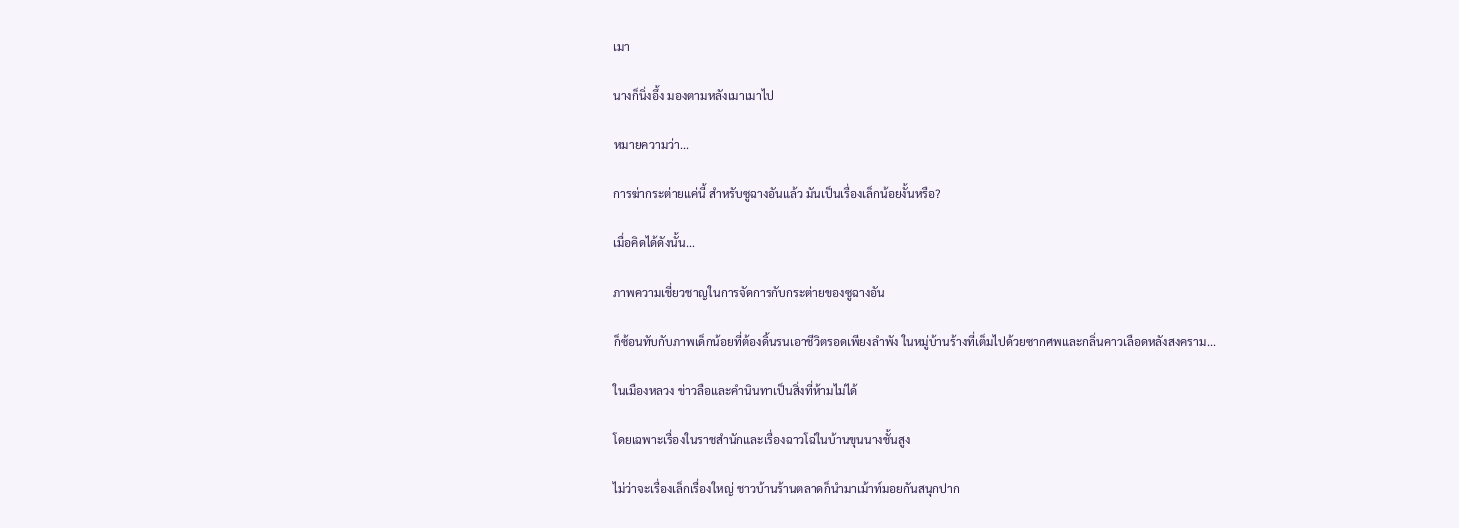เมา

นางก็นิ่งอึ้ง มองตามหลังเมาเมาไป

หมายความว่า...

การฆ่ากระต่ายแค่นี้ สำหรับซูฉางอันแล้ว มันเป็นเรื่องเล็กน้อยงั้นหรือ?

เมื่อคิดได้ดังนั้น...

ภาพความเชี่ยวชาญในการจัดการกับกระต่ายของซูฉางอัน

ก็ซ้อนทับกับภาพเด็กน้อยที่ต้องดิ้นรนเอาชีวิตรอดเพียงลำพัง ในหมู่บ้านร้างที่เต็มไปด้วยซากศพและกลิ่นคาวเลือดหลังสงคราม...

ในเมืองหลวง ข่าวลือและคำนินทาเป็นสิ่งที่ห้ามไม่ได้

โดยเฉพาะเรื่องในราชสำนักและเรื่องฉาวโฉ่ในบ้านขุนนางชั้นสูง

ไม่ว่าจะเรื่องเล็กเรื่องใหญ่ ชาวบ้านร้านตลาดก็นำมาเม้าท์มอยกันสนุกปาก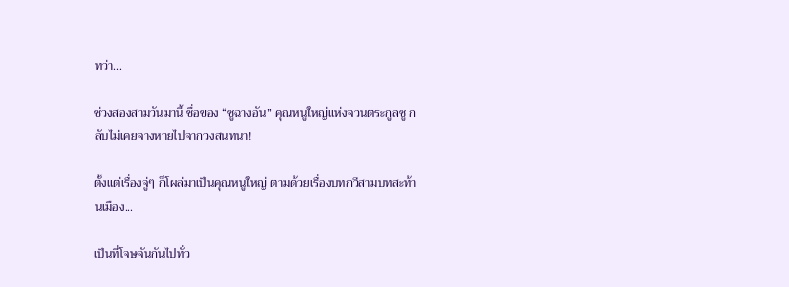ทว่า...

ช่วงสองสามวันมานี้ ชื่อของ “ซูฉางอัน” คุณหนูใหญ่แห่งจวนตระกูลซู กลับไม่เคยจางหายไปจากวงสนทนา!

ตั้งแต่เรื่องจู่ๆ ก็โผล่มาเป็นคุณหนูใหญ่ ตามด้วยเรื่องบทกวีสามบทสะท้านเมือง...

เป็นที่โจษจันกันไปทั่ว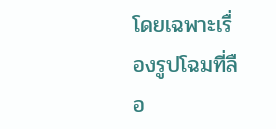โดยเฉพาะเรื่องรูปโฉมที่ลือ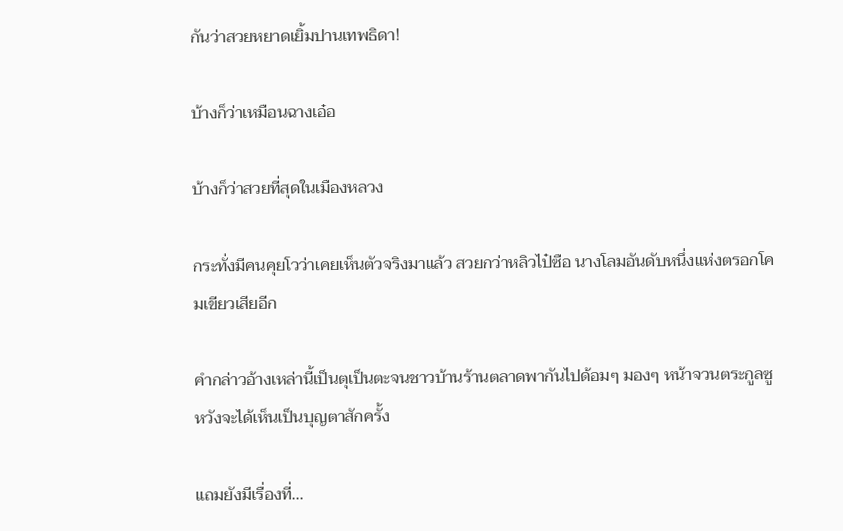กันว่าสวยหยาดเยิ้มปานเทพธิดา!

บ้างก็ว่าเหมือนฉางเอ๋อ

บ้างก็ว่าสวยที่สุดในเมืองหลวง

กระทั่งมีคนคุยโวว่าเคยเห็นตัวจริงมาแล้ว สวยกว่าหลิวไป๋ซือ นางโลมอันดับหนึ่งแห่งตรอกโคมเขียวเสียอีก

คำกล่าวอ้างเหล่านี้เป็นตุเป็นตะจนชาวบ้านร้านตลาดพากันไปด้อมๆ มองๆ หน้าจวนตระกูลซู หวังจะได้เห็นเป็นบุญตาสักครั้ง

แถมยังมีเรื่องที่...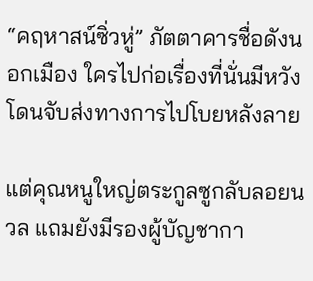“คฤหาสน์ซิ่วหู่” ภัตตาคารชื่อดังนอกเมือง ใครไปก่อเรื่องที่นั่นมีหวังโดนจับส่งทางการไปโบยหลังลาย

แต่คุณหนูใหญ่ตระกูลซูกลับลอยนวล แถมยังมีรองผู้บัญชากา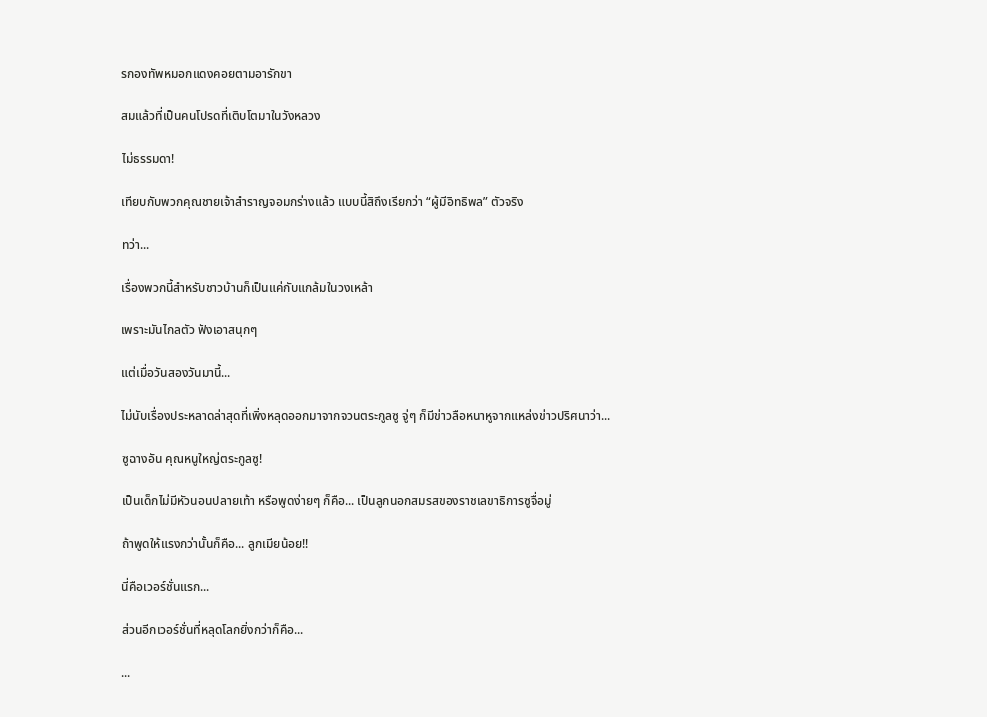รกองทัพหมอกแดงคอยตามอารักขา

สมแล้วที่เป็นคนโปรดที่เติบโตมาในวังหลวง

ไม่ธรรมดา!

เทียบกับพวกคุณชายเจ้าสำราญจอมกร่างแล้ว แบบนี้สิถึงเรียกว่า “ผู้มีอิทธิพล” ตัวจริง

ทว่า...

เรื่องพวกนี้สำหรับชาวบ้านก็เป็นแค่กับแกล้มในวงเหล้า

เพราะมันไกลตัว ฟังเอาสนุกๆ

แต่เมื่อวันสองวันมานี้...

ไม่นับเรื่องประหลาดล่าสุดที่เพิ่งหลุดออกมาจากจวนตระกูลซู จู่ๆ ก็มีข่าวลือหนาหูจากแหล่งข่าวปริศนาว่า...

ซูฉางอัน คุณหนูใหญ่ตระกูลซู!

เป็นเด็กไม่มีหัวนอนปลายเท้า หรือพูดง่ายๆ ก็คือ... เป็นลูกนอกสมรสของราชเลขาธิการซูจื่อมู่

ถ้าพูดให้แรงกว่านั้นก็คือ... ลูกเมียน้อย!!

นี่คือเวอร์ชั่นแรก...

ส่วนอีกเวอร์ชั่นที่หลุดโลกยิ่งกว่าก็คือ...

...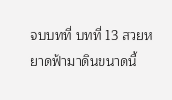จบบทที่ บทที่ 13 สวยหยาดฟ้ามาดินขนาดนี้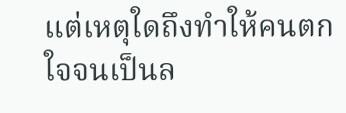แต่เหตุใดถึงทำให้คนตกใจจนเป็นล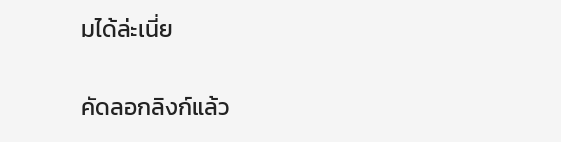มได้ล่ะเนี่ย

คัดลอกลิงก์แล้ว